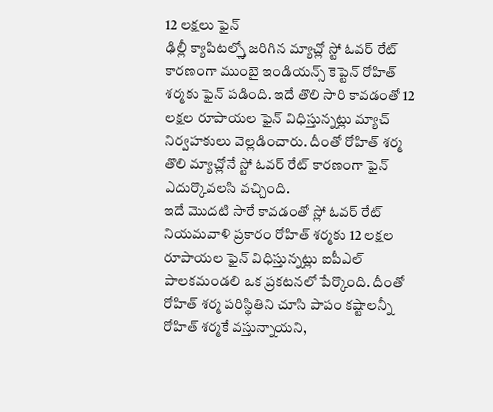12 లక్షలు ఫైన్
ఢిల్లీ క్యాపిటల్స్తో జరిగిన మ్యాచ్లో స్టో ఓవర్ రేట్ కారణంగా ముంబై ఇండియన్స్ కెప్టెన్ రోహిత్ శర్మకు ఫైన్ పడింది. ఇదే తొలి సారి కావడంతో 12 లక్షల రూపాయల ఫైన్ విధిస్తున్నట్లు మ్యాచ్ నిర్వహకులు వెల్లడించారు. దీంతో రోహిత్ శర్మ తొలి మ్యాచ్లోనే స్టో ఓవర్ రేట్ కారణంగా ఫైన్ ఎదుర్కొవలసి వచ్చింది.
ఇదే మొదటి సారే కావడంతో స్లో ఓవర్ రేట్ నియమవాళి ప్రకారం రోహిత్ శర్మకు 12 లక్షల రూపాయల ఫైన్ విధిస్తున్నట్లు ఐపీఎల్ పాలకమండలి ఒక ప్రకటనలో పేర్కొంది. దీంతో రోహిత్ శర్మ పరిస్థితిని చూసి పాపం కష్టాలన్నీ రోహిత్ శర్మకే వస్తున్నాయని,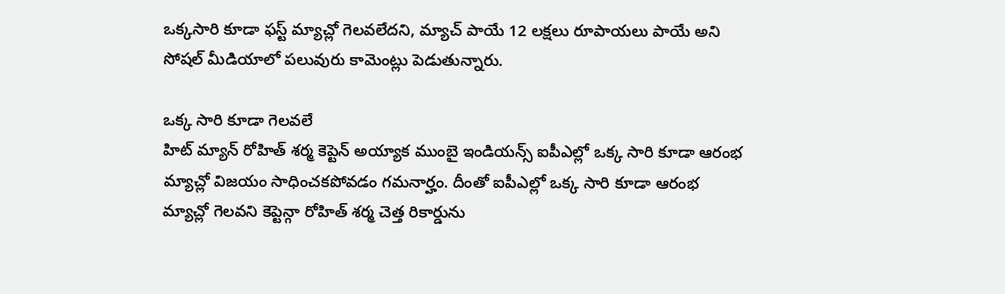ఒక్కసారి కూడా ఫస్ట్ మ్యాచ్లో గెలవలేదని, మ్యాచ్ పాయే 12 లక్షలు రూపాయలు పాయే అని సోషల్ మీడియాలో పలువురు కామెంట్లు పెడుతున్నారు.

ఒక్క సారి కూడా గెలవలే
హిట్ మ్యాన్ రోహిత్ శర్మ కెప్టెన్ అయ్యాక ముంబై ఇండియన్స్ ఐపీఎల్లో ఒక్క సారి కూడా ఆరంభ మ్యాచ్లో విజయం సాధించకపోవడం గమనార్హం. దీంతో ఐపీఎల్లో ఒక్క సారి కూడా ఆరంభ మ్యాచ్లో గెలవని కెప్టెన్గా రోహిత్ శర్మ చెత్త రికార్డును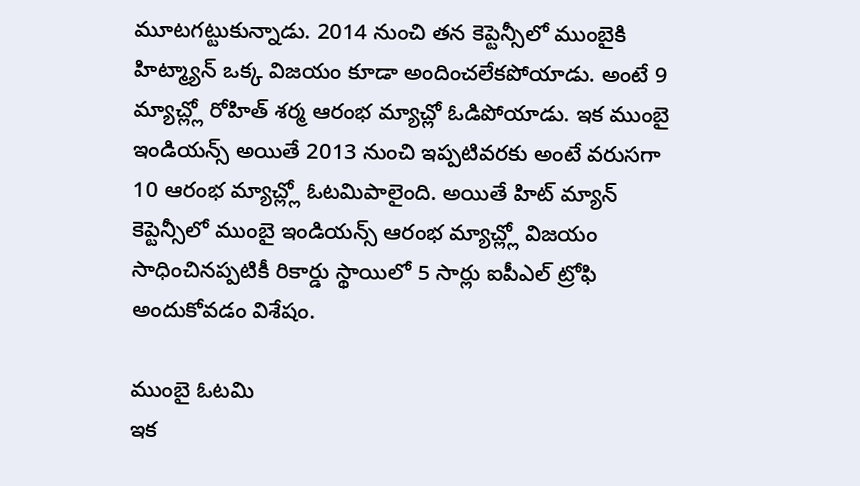మూటగట్టుకున్నాడు. 2014 నుంచి తన కెప్టెన్సీలో ముంబైకి హిట్మ్యాన్ ఒక్క విజయం కూడా అందించలేకపోయాడు. అంటే 9 మ్యాచ్ల్లో రోహిత్ శర్మ ఆరంభ మ్యాచ్లో ఓడిపోయాడు. ఇక ముంబై ఇండియన్స్ అయితే 2013 నుంచి ఇప్పటివరకు అంటే వరుసగా 10 ఆరంభ మ్యాచ్ల్లో ఓటమిపాలైంది. అయితే హిట్ మ్యాన్ కెప్టెన్సీలో ముంబై ఇండియన్స్ ఆరంభ మ్యాచ్ల్లో విజయం సాధించినప్పటికీ రికార్డు స్థాయిలో 5 సార్లు ఐపీఎల్ ట్రోఫి అందుకోవడం విశేషం.

ముంబై ఓటమి
ఇక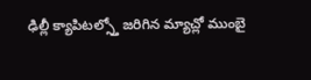ఢిల్లీ క్యాపిటల్స్తో జరిగిన మ్యాచ్లో ముంబై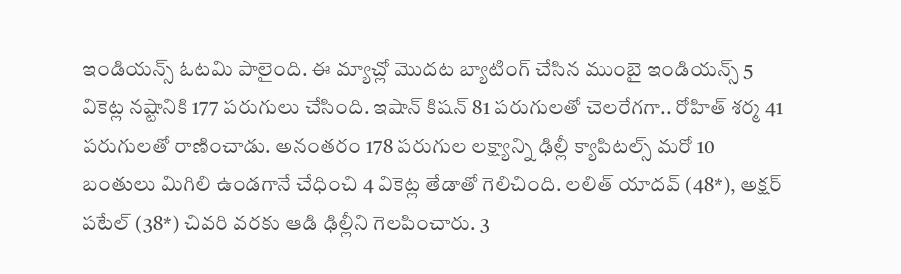ఇండియన్స్ ఓటమి పాలైంది. ఈ మ్యాచ్లో మొదట బ్యాటింగ్ చేసిన ముంబై ఇండియన్స్ 5 వికెట్ల నష్టానికి 177 పరుగులు చేసింది. ఇషాన్ కిషన్ 81 పరుగులతో చెలరేగగా.. రోహిత్ శర్మ 41 పరుగులతో రాణించాడు. అనంతరం 178 పరుగుల లక్ష్యాన్ని ఢిల్లీ క్యాపిటల్స్ మరో 10 బంతులు మిగిలి ఉండగానే చేధించి 4 వికెట్ల తేడాతో గెలిచింది. లలిత్ యాదవ్ (48*), అక్షర్ పటేల్ (38*) చివరి వరకు ఆడి ఢిల్లీని గెలపించారు. 3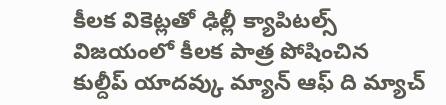కీలక వికెట్లతో ఢిల్లీ క్యాపిటల్స్ విజయంలో కీలక పాత్ర పోషించిన కుల్దీప్ యాదవ్కు మ్యాన్ ఆఫ్ ది మ్యాచ్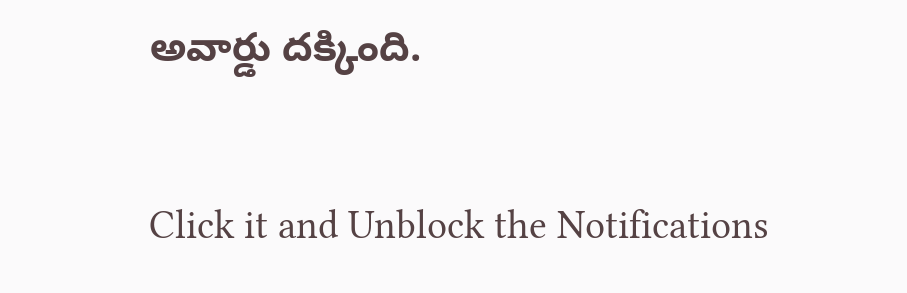అవార్డు దక్కింది.


Click it and Unblock the Notifications